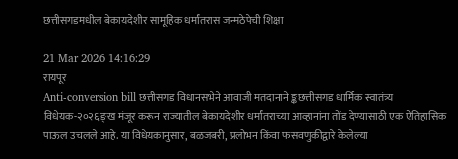छत्तीसगडमधील बेकायदेशीर सामूहिक धर्मांतरास जन्मठेपेची शिक्षा

21 Mar 2026 14:16:29
रायपूर
Anti-conversion bill छत्तीसगड विधानसभेने आवाजी मतदानाने ङ्कछत्तीसगड धार्मिक स्वातंत्र्य विधेयक-२०२६ङ्ख मंजूर करून राज्यातील बेकायदेशीर धर्मांतराच्या आव्हानांना तोंड देण्यासाठी एक ऐतिहासिक पाऊल उचलले आहे. या विधेयकानुसार, बळजबरी, प्रलोभन किंवा फसवणुकीद्वारे केलेल्या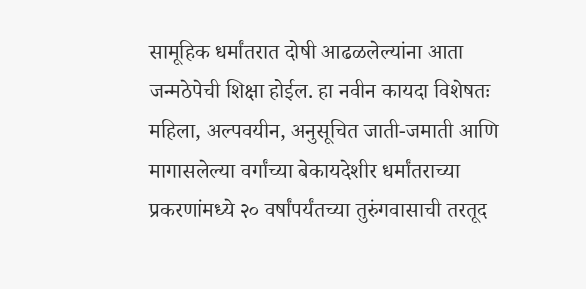सामूहिक धर्मांतरात दोषी आढळलेल्यांना आता जन्मठेपेची शिक्षा होईल. हा नवीन कायदा विशेषतः महिला, अल्पवयीन, अनुसूचित जाती-जमाती आणि मागासलेल्या वर्गांच्या बेकायदेशीर धर्मांतराच्या प्रकरणांमध्ये २० वर्षांपर्यंतच्या तुरुंगवासाची तरतूद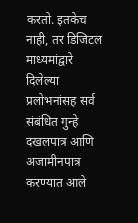करतो. इतकेच नाही, तर डिजिटल माध्यमांद्वारे दिलेल्या प्रलोभनांसह सर्व संबंधित गुन्हे दखलपात्र आणि अजामीनपात्र करण्यात आले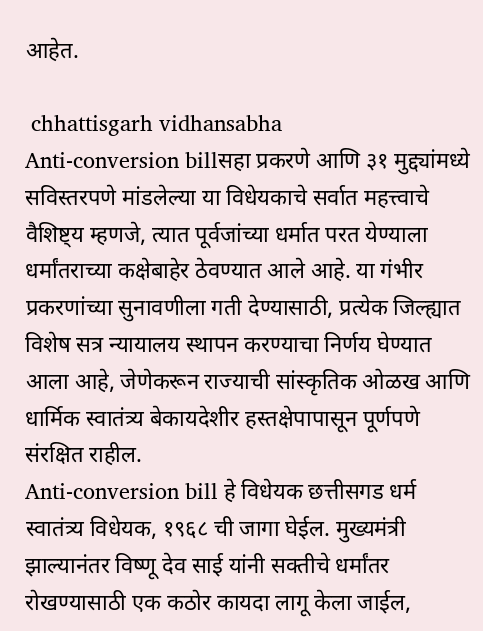आहेत.

 chhattisgarh vidhansabha
Anti-conversion billसहा प्रकरणे आणि ३१ मुद्द्यांमध्ये सविस्तरपणे मांडलेल्या या विधेयकाचे सर्वात महत्त्वाचे वैशिष्ट्य म्हणजे, त्यात पूर्वजांच्या धर्मात परत येण्याला धर्मांतराच्या कक्षेबाहेर ठेवण्यात आले आहे. या गंभीर प्रकरणांच्या सुनावणीला गती देण्यासाठी, प्रत्येक जिल्ह्यात विशेष सत्र न्यायालय स्थापन करण्याचा निर्णय घेण्यात आला आहे, जेणेकरून राज्याची सांस्कृतिक ओळख आणि धार्मिक स्वातंत्र्य बेकायदेशीर हस्तक्षेपापासून पूर्णपणे संरक्षित राहील.
Anti-conversion bill हे विधेयक छत्तीसगड धर्म स्वातंत्र्य विधेयक, १९६८ ची जागा घेईल. मुख्यमंत्री झाल्यानंतर विष्णू देव साई यांनी सक्तीचे धर्मांतर रोखण्यासाठी एक कठोर कायदा लागू केला जाईल,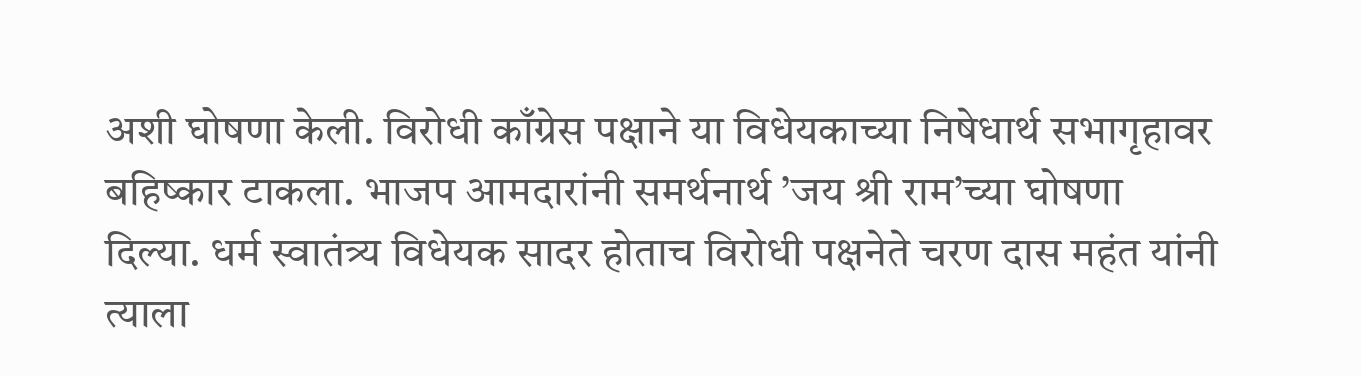अशी घोषणा केली. विरोधी काँग्रेस पक्षाने या विधेयकाच्या निषेधार्थ सभागृहावर बहिष्कार टाकला. भाजप आमदारांनी समर्थनार्थ ’जय श्री राम’च्या घोषणा दिल्या. धर्म स्वातंत्र्य विधेयक सादर होताच विरोधी पक्षनेते चरण दास महंत यांनी त्याला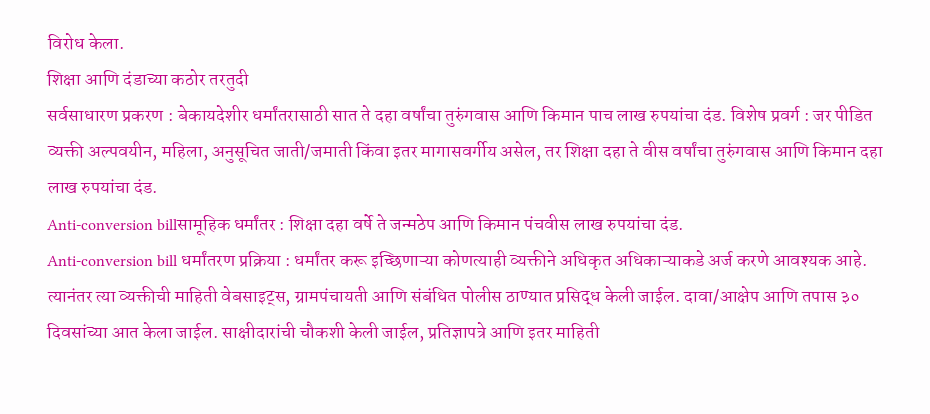विरोध केला.
शिक्षा आणि दंडाच्या कठोर तरतुदी
सर्वसाधारण प्रकरण : बेकायदेशीर धर्मांतरासाठी सात ते दहा वर्षांचा तुरुंगवास आणि किमान पाच लाख रुपयांचा दंड. विशेष प्रवर्ग : जर पीडित व्यक्ती अल्पवयीन, महिला, अनुसूचित जाती/जमाती किंवा इतर मागासवर्गीय असेल, तर शिक्षा दहा ते वीस वर्षांचा तुरुंगवास आणि किमान दहा लाख रुपयांचा दंड.
Anti-conversion billसामूहिक धर्मांतर : शिक्षा दहा वर्षे ते जन्मठेप आणि किमान पंचवीस लाख रुपयांचा दंड.
Anti-conversion bill धर्मांतरण प्रक्रिया : धर्मांतर करू इच्छिणाऱ्या कोणत्याही व्यक्तीने अधिकृत अधिकाऱ्याकडे अर्ज करणे आवश्यक आहे. त्यानंतर त्या व्यक्तीची माहिती वेबसाइट्स, ग्रामपंचायती आणि संबंधित पोलीस ठाण्यात प्रसिद्ध केली जाईल. दावा/आक्षेप आणि तपास ३० दिवसांच्या आत केला जाईल. साक्षीदारांची चौकशी केली जाईल, प्रतिज्ञापत्रे आणि इतर माहिती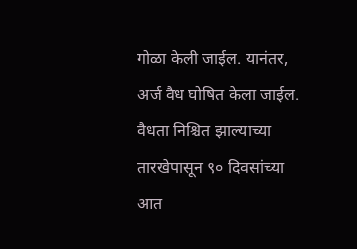गोळा केली जाईल. यानंतर, अर्ज वैध घोषित केला जाईल. वैधता निश्चित झाल्याच्या तारखेपासून ९० दिवसांच्या आत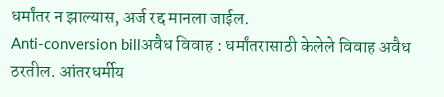धर्मांतर न झाल्यास, अर्ज रद्द मानला जाईल.
Anti-conversion billअवैध विवाह : धर्मांतरासाठी केलेले विवाह अवैध ठरतील. आंतरधर्मीय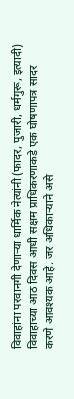विवाहांना परवानगी देणाऱ्या धार्मिक नेत्यांनी (फादर, पुजारी, धर्मगुरू, इत्यादी) विवाहाच्या आठ दिवस आधी सक्षम प्राधिकरणाकडे एक घोषणापत्र सादर करणे आवश्यक आहे. जर अधिकाऱ्याने असे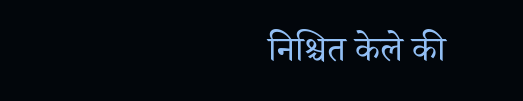निश्चित केले की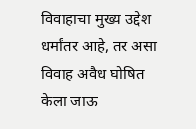विवाहाचा मुख्य उद्देश धर्मांतर आहे, तर असा विवाह अवैध घोषित केला जाऊ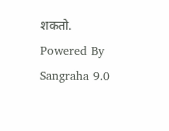शकतो.
Powered By Sangraha 9.0